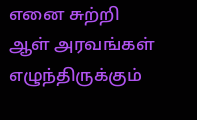எனை சுற்றி ஆள் அரவங்கள்
எழுந்திருக்கும்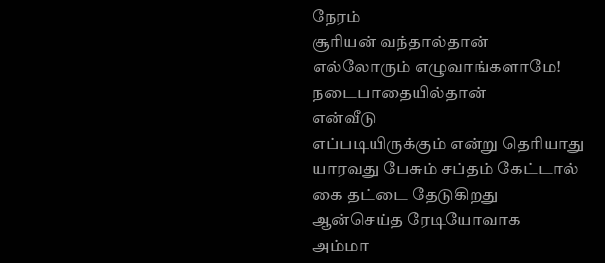நேரம்
சூரியன் வந்தால்தான்
எல்லோரும் எழுவாங்களாமே!
நடைபாதையில்தான்
என்வீடு
எப்படியிருக்கும் என்று தெரியாது
யாரவது பேசும் சப்தம் கேட்டால்
கை தட்டை தேடுகிறது
ஆன்செய்த ரேடியோவாக
அம்மா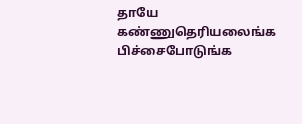தாயே
கண்ணுதெரியலைங்க
பிச்சைபோடுங்க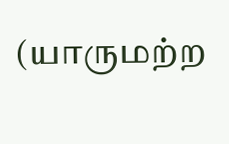(யாருமற்ற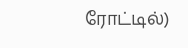ரோட்டில்)